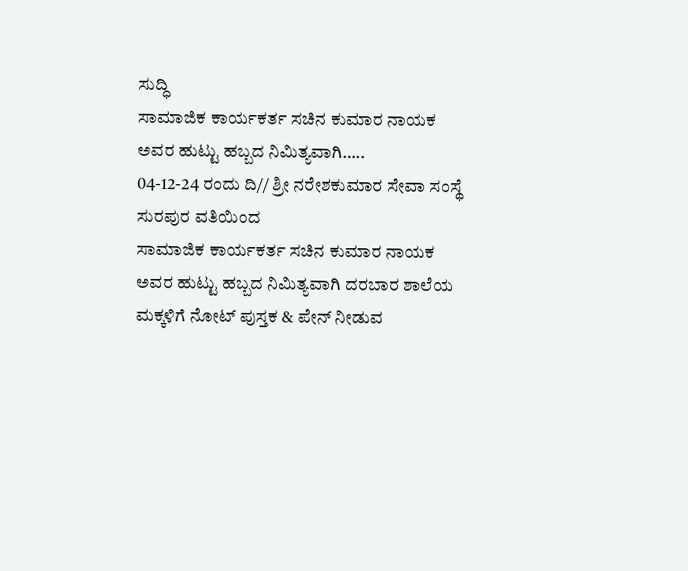ಸುದ್ಧಿ
ಸಾಮಾಜಿಕ ಕಾರ್ಯಕರ್ತ ಸಚಿನ ಕುಮಾರ ನಾಯಕ ಅವರ ಹುಟ್ಟು ಹಬ್ಬದ ನಿಮಿತ್ಯವಾಗಿ…..
04-12-24 ರಂದು ದಿ// ಶ್ರೀ ನರೇಶಕುಮಾರ ಸೇವಾ ಸಂಸ್ಥೆ ಸುರಪುರ ವತಿಯಿಂದ
ಸಾಮಾಜಿಕ ಕಾರ್ಯಕರ್ತ ಸಚಿನ ಕುಮಾರ ನಾಯಕ ಅವರ ಹುಟ್ಟು ಹಬ್ಬದ ನಿಮಿತ್ಯವಾಗಿ ದರಬಾರ ಶಾಲೆಯ ಮಕ್ಕಳಿಗೆ ನೋಟ್ ಪುಸ್ತಕ & ಪೇನ್ ನೀಡುವ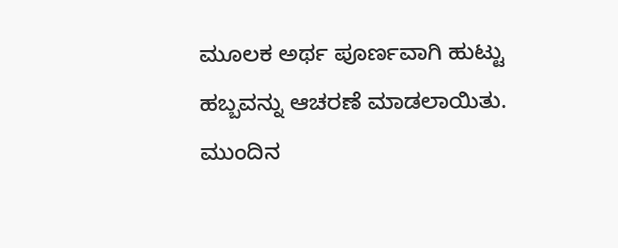ಮೂಲಕ ಅರ್ಥ ಪೂರ್ಣವಾಗಿ ಹುಟ್ಟು ಹಬ್ಬವನ್ನು ಆಚರಣೆ ಮಾಡಲಾಯಿತು.
ಮುಂದಿನ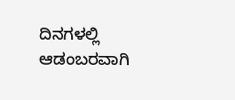ದಿನಗಳಲ್ಲಿ ಆಡಂಬರವಾಗಿ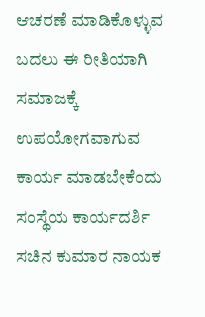ಆಚರಣೆ ಮಾಡಿಕೊಳ್ಳುವ ಬದಲು ಈ ರೀತಿಯಾಗಿ ಸಮಾಜಕ್ಕೆ ಉಪಯೋಗವಾಗುವ ಕಾರ್ಯ ಮಾಡಬೇಕೆಂದು ಸಂಸ್ಥೆಯ ಕಾರ್ಯದರ್ಶಿ ಸಚಿನ ಕುಮಾರ ನಾಯಕ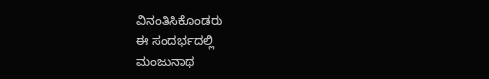ವಿನಂತಿಸಿಕೊಂಡರು
ಈ ಸಂದರ್ಭದಲ್ಲಿ
ಮಂಜುನಾಥ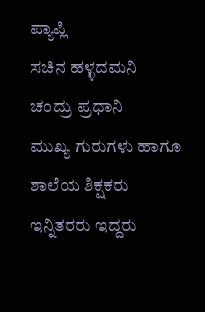ಪ್ಯಾಪ್ಲಿ
ಸಚಿನ ಹಳ್ಳದಮನಿ
ಚಂದ್ರು ಪ್ರಧಾನಿ
ಮುಖ್ಯ ಗುರುಗಳು ಹಾಗೂ ಶಾಲೆಯ ಶಿಕ್ಷಕರು ಇನ್ನಿತರರು ಇದ್ದರು